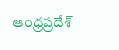ఆంధ్రప్రదేశ్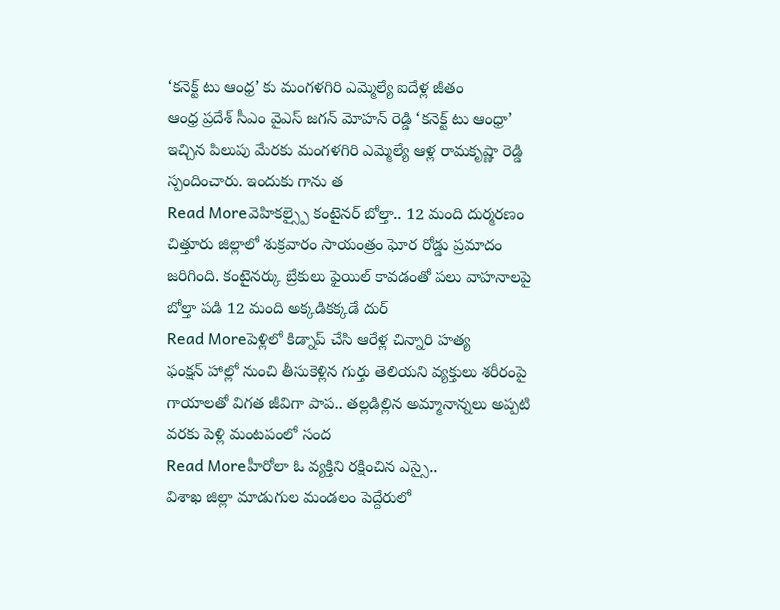‘కనెక్ట్ టు ఆంధ్ర’ కు మంగళగిరి ఎమ్మెల్యే ఐదేళ్ల జీతం
ఆంధ్ర ప్రదేశ్ సీఎం వైఎస్ జగన్ మోహన్ రెడ్డి ‘కనెక్ట్ టు ఆంధ్రా’ ఇచ్చిన పిలుపు మేరకు మంగళగిరి ఎమ్మెల్యే ఆళ్ల రామకృష్ణా రెడ్డి స్పందించారు. ఇందుకు గాను త
Read Moreవెహికల్స్పై కంటైనర్ బోల్తా.. 12 మంది దుర్మరణం
చిత్తూరు జిల్లాలో శుక్రవారం సాయంత్రం ఘోర రోడ్డు ప్రమాదం జరిగింది. కంటైనర్కు బ్రేకులు ఫైయిల్ కావడంతో పలు వాహనాలపై బోల్తా పడి 12 మంది అక్కడికక్కడే దుర్
Read Moreపెళ్లిలో కిడ్నాప్ చేసి ఆరేళ్ల చిన్నారి హత్య
ఫంక్షన్ హాల్లో నుంచి తీసుకెళ్లిన గుర్తు తెలియని వ్యక్తులు శరీరంపై గాయాలతో విగత జీవిగా పాప.. తల్లడిల్లిన అమ్మానాన్నలు అప్పటి వరకు పెళ్లి మంటపంలో సంద
Read Moreహీరోలా ఓ వ్యక్తిని రక్షించిన ఎస్సై..
విశాఖ జిల్లా మాడుగుల మండలం పెద్దేరులో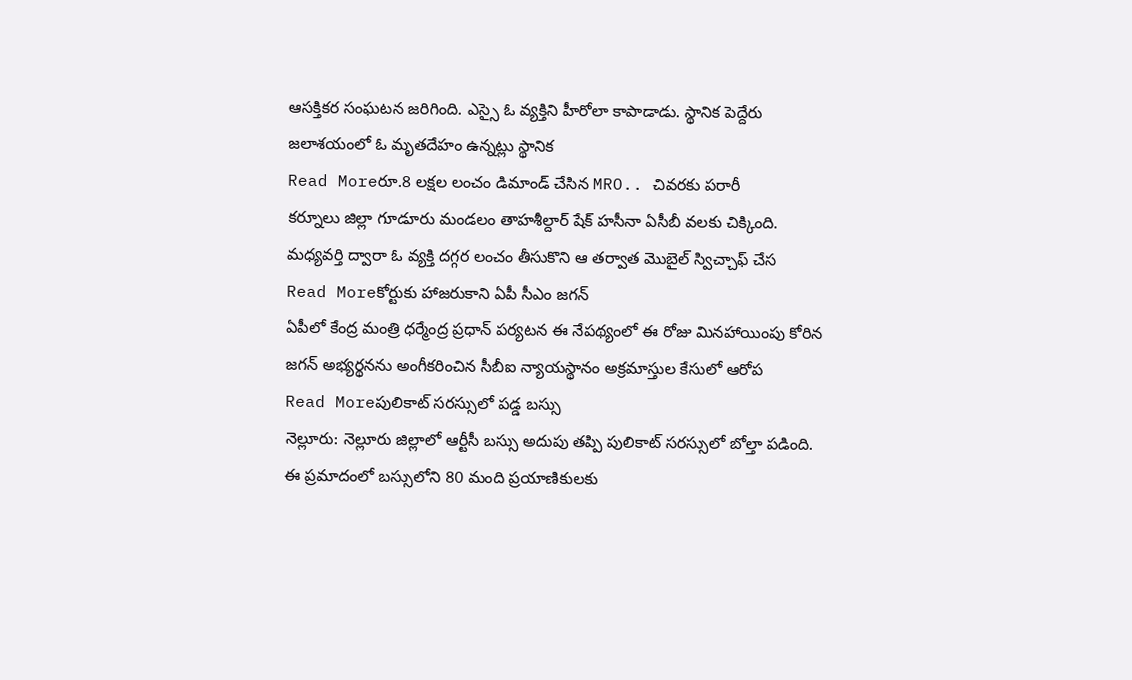ఆసక్తికర సంఘటన జరిగింది. ఎస్సై ఓ వ్యక్తిని హీరోలా కాపాడాడు. స్థానిక పెద్దేరు జలాశయంలో ఓ మృతదేహం ఉన్నట్లు స్థానిక
Read Moreరూ.8 లక్షల లంచం డిమాండ్ చేసిన MRO.. చివరకు పరారీ
కర్నూలు జిల్లా గూడూరు మండలం తాహశీల్దార్ షేక్ హసీనా ఏసీబీ వలకు చిక్కింది. మధ్యవర్తి ద్వారా ఓ వ్యక్తి దగ్గర లంచం తీసుకొని ఆ తర్వాత మొబైల్ స్విచ్చాఫ్ చేస
Read Moreకోర్టుకు హాజరుకాని ఏపీ సీఎం జగన్
ఏపీలో కేంద్ర మంత్రి ధర్మేంద్ర ప్రధాన్ పర్యటన ఈ నేపథ్యంలో ఈ రోజు మినహాయింపు కోరిన జగన్ అభ్యర్థనను అంగీకరించిన సీబీఐ న్యాయస్థానం అక్రమాస్తుల కేసులో ఆరోప
Read Moreపులికాట్ సరస్సులో పడ్డ బస్సు
నెల్లూరు: నెల్లూరు జిల్లాలో ఆర్టీసీ బస్సు అదుపు తప్పి పులికాట్ సరస్సులో బోల్తా పడింది. ఈ ప్రమాదంలో బస్సులోని 80 మంది ప్రయాణికులకు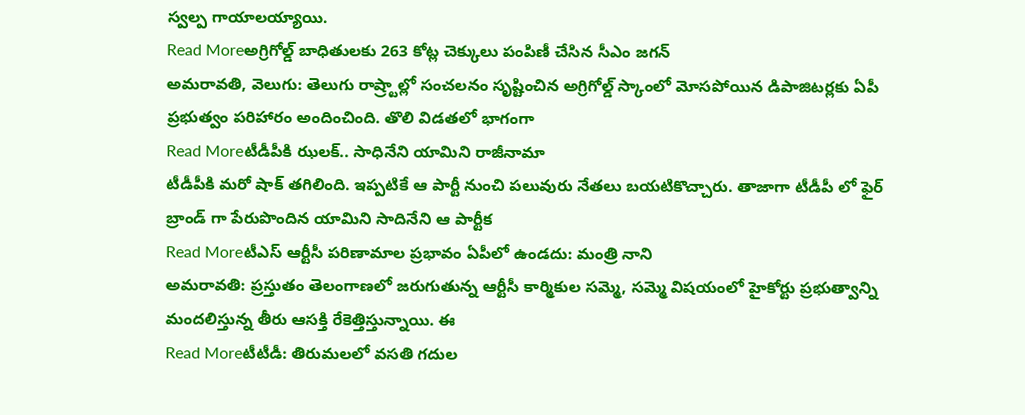స్వల్ప గాయాలయ్యాయి.
Read Moreఅగ్రిగోల్డ్ బాధితులకు 263 కోట్ల చెక్కులు పంపిణీ చేసిన సీఎం జగన్
అమరావతి, వెలుగు: తెలుగు రాష్ర్టాల్లో సంచలనం సృష్టించిన అగ్రిగోల్డ్ స్కాంలో మోసపోయిన డిపాజిటర్లకు ఏపీ ప్రభుత్వం పరిహారం అందించింది. తొలి విడతలో భాగంగా
Read Moreటీడీపీకి ఝలక్.. సాధినేని యామిని రాజీనామా
టీడీపీకి మరో షాక్ తగిలింది. ఇప్పటికే ఆ పార్టీ నుంచి పలువురు నేతలు బయటికొచ్చారు. తాజాగా టీడీపీ లో ఫైర్ బ్రాండ్ గా పేరుపొందిన యామిని సాదినేని ఆ పార్టీక
Read Moreటీఎస్ ఆర్టీసీ పరిణామాల ప్రభావం ఏపీలో ఉండదు: మంత్రి నాని
అమరావతి: ప్రస్తుతం తెలంగాణలో జరుగుతున్న ఆర్టీసీ కార్మికుల సమ్మె, సమ్మె విషయంలో హైకోర్టు ప్రభుత్వాన్ని మందలిస్తున్న తీరు ఆసక్తి రేకెత్తిస్తున్నాయి. ఈ
Read Moreటీటీడీ: తిరుమలలో వసతి గదుల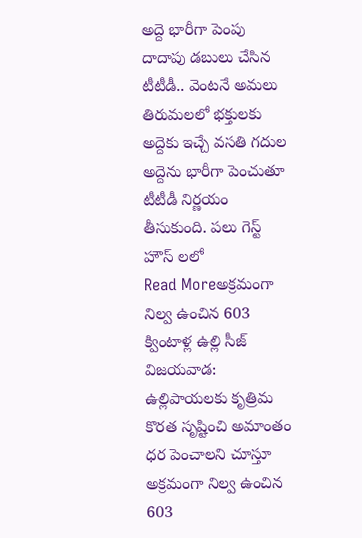అద్దె భారీగా పెంపు
దాదాపు డబులు చేసిన టీటీడీ.. వెంటనే అమలు తిరుమలలో భక్తులకు అద్దెకు ఇచ్చే వసతి గదుల అద్దెను భారీగా పెంచుతూ టీటీడీ నిర్ణయం తీసుకుంది. పలు గెస్ట్ హౌస్ లలో
Read Moreఅక్రమంగా నిల్వ ఉంచిన 603 క్వింటాళ్ల ఉల్లి సీజ్
విజయవాడ: ఉల్లిపాయలకు కృత్రిమ కొరత సృష్టించి అమాంతం ధర పెంచాలని చూస్తూ అక్రమంగా నిల్వ ఉంచిన 603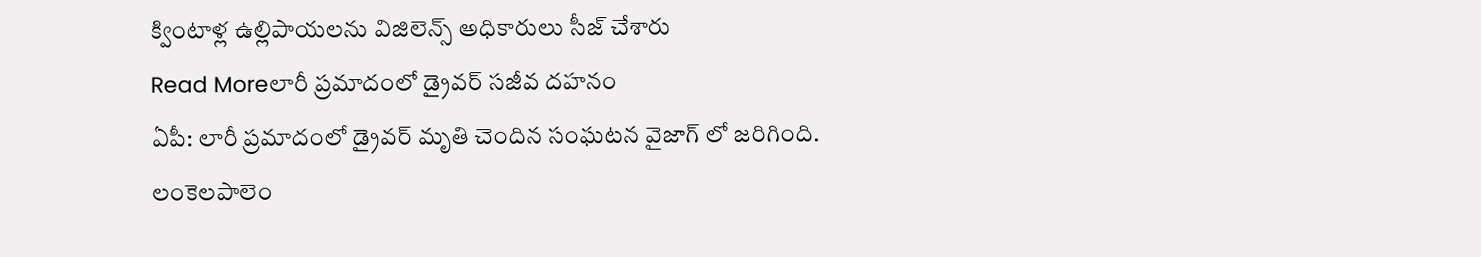క్వింటాళ్ల ఉల్లిపాయలను విజిలెన్స్ అధికారులు సీజ్ చేశారు
Read Moreలారీ ప్రమాదంలో డ్రైవర్ సజీవ దహనం
ఏపీ: లారీ ప్రమాదంలో డ్రైవర్ మృతి చెందిన సంఘటన వైజాగ్ లో జరిగింది. లంకెలపాలెం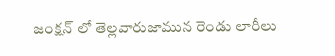జంక్షన్ లో తెల్లవారుజామున రెండు లారీలు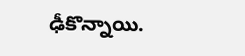ఢీకొన్నాయి.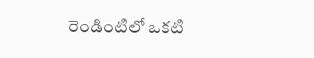రెండింటిలో ఒకటి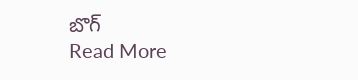బొగ్
Read More